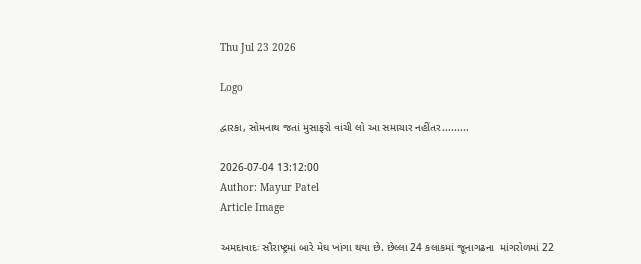Thu Jul 23 2026

Logo

દ્વારકા, સોમનાથ જતાં મુસાફરો વાંચી લો આ સમાચાર નહીંતર.........

2026-07-04 13:12:00
Author: Mayur Patel
Article Image

અમદાવાદઃ સૌરાષ્ટ્રમાં બારે મેઘ ખાંગા થયા છે. છેલ્લા 24 કલાકમાં જૂનાગઢના  માંગરોળમાં 22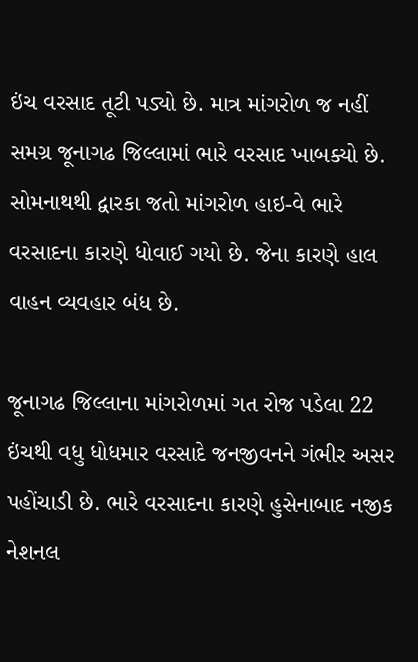ઇંચ વરસાદ તૂટી પડ્યો છે. માત્ર માંગરોળ જ નહીં સમગ્ર જૂનાગઢ જિલ્લામાં ભારે વરસાદ ખાબક્યો છે. સોમનાથથી દ્વારકા જતો માંગરોળ હાઇ-વે ભારે વરસાદના કારણે ધોવાઈ ગયો છે. જેના કારણે હાલ વાહન વ્યવહાર બંધ છે.

જૂનાગઢ જિલ્લાના માંગરોળમાં ગત રોજ પડેલા 22 ઇંચથી વધુ ધોધમાર વરસાદે જનજીવનને ગંભીર અસર પહોંચાડી છે. ભારે વરસાદના કારણે હુસેનાબાદ નજીક નેશનલ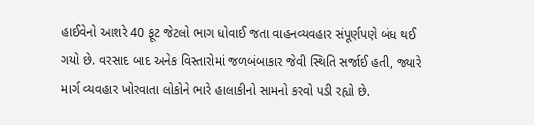હાઈવેનો આશરે 40 ફૂટ જેટલો ભાગ ધોવાઈ જતા વાહનવ્યવહાર સંપૂર્ણપણે બંધ થઈ ગયો છે. વરસાદ બાદ અનેક વિસ્તારોમાં જળબંબાકાર જેવી સ્થિતિ સર્જાઈ હતી, જ્યારે માર્ગ વ્યવહાર ખોરવાતા લોકોને ભારે હાલાકીનો સામનો કરવો પડી રહ્યો છે.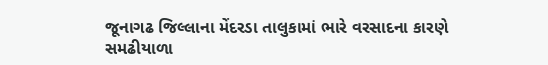જૂનાગઢ જિલ્લાના મેંદરડા તાલુકામાં ભારે વરસાદના કારણે સમઢીયાળા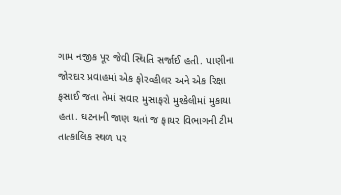ગામ નજીક પૂર જેવી સ્થિતિ સર્જાઈ હતી. પાણીના જોરદાર પ્રવાહમાં એક ફોરવ્હીલર અને એક રિક્ષા ફસાઈ જતા તેમાં સવાર મુસાફરો મુશ્કેલીમાં મુકાયા હતા. ઘટનાની જાણ થતાં જ ફાયર વિભાગની ટીમ તાત્કાલિક સ્થળ પર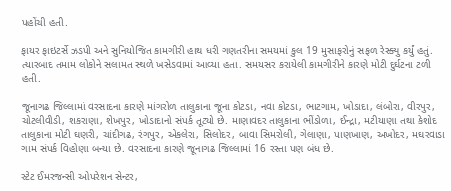પહોંચી હતી.

ફાયર ફાઇટર્સે ઝડપી અને સુનિયોજિત કામગીરી હાથ ધરી ગણતરીના સમયમાં કુલ 19 મુસાફરોનું સફળ રેસ્ક્યુ કર્યું હતું. ત્યારબાદ તમામ લોકોને સલામત સ્થળે ખસેડવામાં આવ્યા હતા. સમયસર કરાયેલી કામગીરીને કારણે મોટી દુર્ઘટના ટળી હતી.

જૂનાગઢ જિલ્લામાં વરસાદના કારણે માંગરોળ તાલુકાના જૂના કોટડા, નવા કોટડા, ભાટગામ, ખોડાદા, લંબોરા, વીરપુર, ચોટલીવીડી, શકરાણા, શેખપુર, ખોડાદાનો સંપર્ક તૂટ્યો છે. માણાવદર તાલુકાના ભીંડોળા, ઈન્દ્રા, મટીયાણા તથા કેશોદ તાલુકાના મોટી ઘણરી, ચાંદીગઢ, રંગપુર, એકલેરા, સિલોદર, બાવા સિમરોલી, ગેલાણા, પાણખાણ, અખોદર, મઘરવાડા ગામ સંપર્ક વિહોણા બન્યા છે. વરસાદના કારણે જૂનાગઢ જિલ્લામાં 16 રસ્તા પણ બંધ છે.

સ્ટેટ ઈમરજન્સી ઓપરેશન સેન્ટર,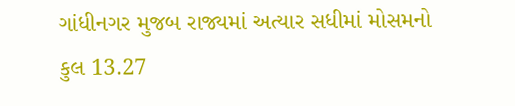ગાંધીનગર મુજબ રાજ્યમાં અત્યાર સધીમાં મોસમનો કુલ 13.27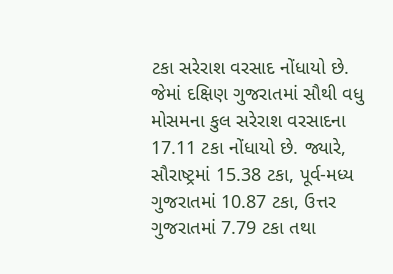ટકા સરેરાશ વરસાદ નોંધાયો છે. જેમાં દક્ષિણ ગુજરાતમાં સૌથી વધુ મોસમના કુલ સરેરાશ વરસાદના 17.11 ટકા નોંધાયો છે. જ્યારે, સૌરાષ્ટ્રમાં 15.38 ટકા, પૂર્વ-મધ્ય ગુજરાતમાં 10.87 ટકા, ઉત્તર ગુજરાતમાં 7.79 ટકા તથા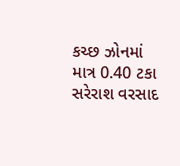કચ્છ ઝોનમાં માત્ર 0.40 ટકા સરેરાશ વરસાદ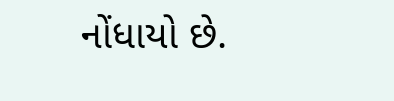નોંધાયો છે.